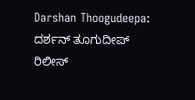Darshan Thoogudeepa: ದರ್ಶನ್ ತೂಗುದೀಪ್ ರಿಲೀಸ್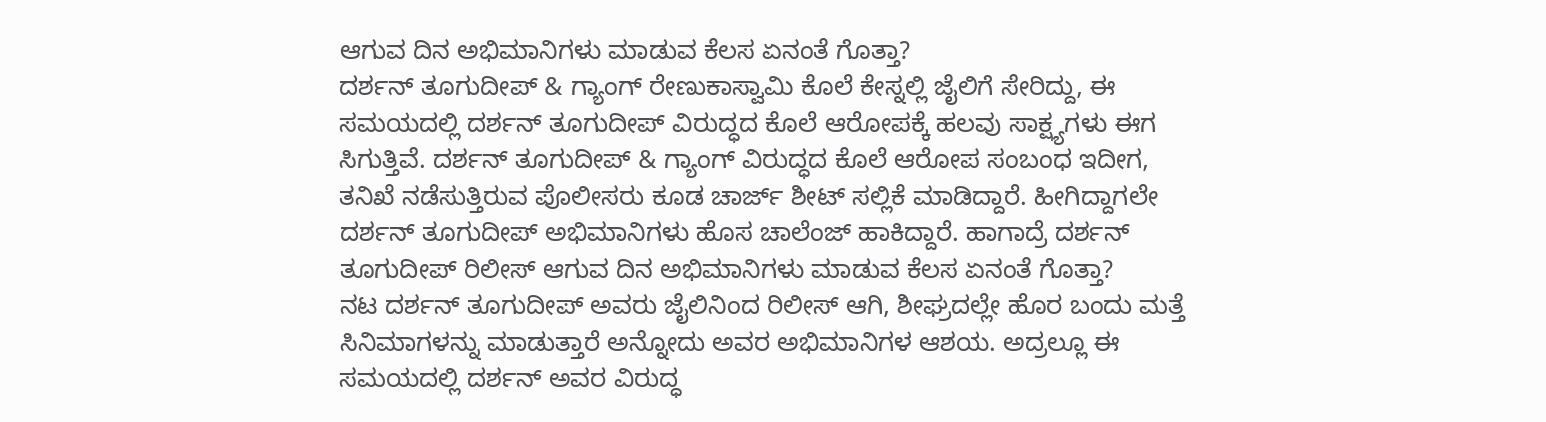ಆಗುವ ದಿನ ಅಭಿಮಾನಿಗಳು ಮಾಡುವ ಕೆಲಸ ಏನಂತೆ ಗೊತ್ತಾ?
ದರ್ಶನ್ ತೂಗುದೀಪ್ & ಗ್ಯಾಂಗ್ ರೇಣುಕಾಸ್ವಾಮಿ ಕೊಲೆ ಕೇಸ್ನಲ್ಲಿ ಜೈಲಿಗೆ ಸೇರಿದ್ದು, ಈ ಸಮಯದಲ್ಲಿ ದರ್ಶನ್ ತೂಗುದೀಪ್ ವಿರುದ್ಧದ ಕೊಲೆ ಆರೋಪಕ್ಕೆ ಹಲವು ಸಾಕ್ಷ್ಯಗಳು ಈಗ ಸಿಗುತ್ತಿವೆ. ದರ್ಶನ್ ತೂಗುದೀಪ್ & ಗ್ಯಾಂಗ್ ವಿರುದ್ಧದ ಕೊಲೆ ಆರೋಪ ಸಂಬಂಧ ಇದೀಗ, ತನಿಖೆ ನಡೆಸುತ್ತಿರುವ ಪೊಲೀಸರು ಕೂಡ ಚಾರ್ಜ್ ಶೀಟ್ ಸಲ್ಲಿಕೆ ಮಾಡಿದ್ದಾರೆ. ಹೀಗಿದ್ದಾಗಲೇ ದರ್ಶನ್ ತೂಗುದೀಪ್ ಅಭಿಮಾನಿಗಳು ಹೊಸ ಚಾಲೆಂಜ್ ಹಾಕಿದ್ದಾರೆ. ಹಾಗಾದ್ರೆ ದರ್ಶನ್ ತೂಗುದೀಪ್ ರಿಲೀಸ್ ಆಗುವ ದಿನ ಅಭಿಮಾನಿಗಳು ಮಾಡುವ ಕೆಲಸ ಏನಂತೆ ಗೊತ್ತಾ?
ನಟ ದರ್ಶನ್ ತೂಗುದೀಪ್ ಅವರು ಜೈಲಿನಿಂದ ರಿಲೀಸ್ ಆಗಿ, ಶೀಘ್ರದಲ್ಲೇ ಹೊರ ಬಂದು ಮತ್ತೆ ಸಿನಿಮಾಗಳನ್ನು ಮಾಡುತ್ತಾರೆ ಅನ್ನೋದು ಅವರ ಅಭಿಮಾನಿಗಳ ಆಶಯ. ಅದ್ರಲ್ಲೂ ಈ ಸಮಯದಲ್ಲಿ ದರ್ಶನ್ ಅವರ ವಿರುದ್ಧ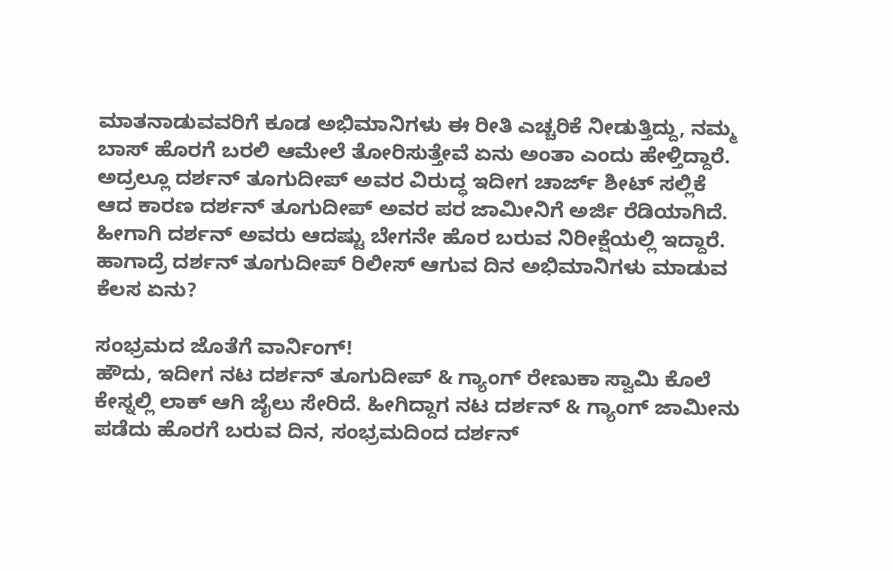ಮಾತನಾಡುವವರಿಗೆ ಕೂಡ ಅಭಿಮಾನಿಗಳು ಈ ರೀತಿ ಎಚ್ಚರಿಕೆ ನೀಡುತ್ತಿದ್ದು, ನಮ್ಮ ಬಾಸ್ ಹೊರಗೆ ಬರಲಿ ಆಮೇಲೆ ತೋರಿಸುತ್ತೇವೆ ಏನು ಅಂತಾ ಎಂದು ಹೇಳ್ತಿದ್ದಾರೆ. ಅದ್ರಲ್ಲೂ ದರ್ಶನ್ ತೂಗುದೀಪ್ ಅವರ ವಿರುದ್ಧ ಇದೀಗ ಚಾರ್ಜ್ ಶೀಟ್ ಸಲ್ಲಿಕೆ ಆದ ಕಾರಣ ದರ್ಶನ್ ತೂಗುದೀಪ್ ಅವರ ಪರ ಜಾಮೀನಿಗೆ ಅರ್ಜಿ ರೆಡಿಯಾಗಿದೆ. ಹೀಗಾಗಿ ದರ್ಶನ್ ಅವರು ಆದಷ್ಟು ಬೇಗನೇ ಹೊರ ಬರುವ ನಿರೀಕ್ಷೆಯಲ್ಲಿ ಇದ್ದಾರೆ. ಹಾಗಾದ್ರೆ ದರ್ಶನ್ ತೂಗುದೀಪ್ ರಿಲೀಸ್ ಆಗುವ ದಿನ ಅಭಿಮಾನಿಗಳು ಮಾಡುವ ಕೆಲಸ ಏನು?

ಸಂಭ್ರಮದ ಜೊತೆಗೆ ವಾರ್ನಿಂಗ್!
ಹೌದು, ಇದೀಗ ನಟ ದರ್ಶನ್ ತೂಗುದೀಪ್ & ಗ್ಯಾಂಗ್ ರೇಣುಕಾ ಸ್ವಾಮಿ ಕೊಲೆ ಕೇಸ್ನಲ್ಲಿ ಲಾಕ್ ಆಗಿ ಜೈಲು ಸೇರಿದೆ. ಹೀಗಿದ್ದಾಗ ನಟ ದರ್ಶನ್ & ಗ್ಯಾಂಗ್ ಜಾಮೀನು ಪಡೆದು ಹೊರಗೆ ಬರುವ ದಿನ, ಸಂಭ್ರಮದಿಂದ ದರ್ಶನ್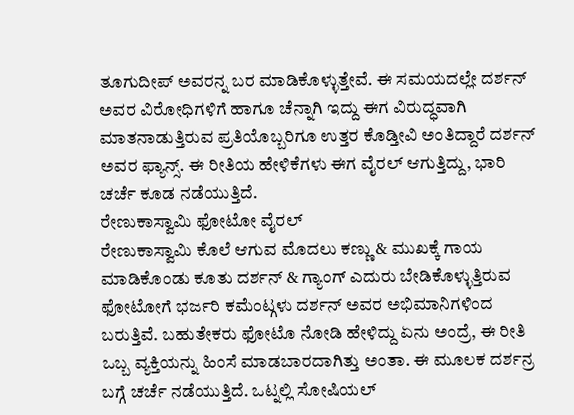ತೂಗುದೀಪ್ ಅವರನ್ನ ಬರ ಮಾಡಿಕೊಳ್ಳುತ್ತೇವೆ. ಈ ಸಮಯದಲ್ಲೇ ದರ್ಶನ್ ಅವರ ವಿರೋಧಿಗಳಿಗೆ ಹಾಗೂ ಚೆನ್ನಾಗಿ ಇದ್ದು ಈಗ ವಿರುದ್ಧವಾಗಿ ಮಾತನಾಡುತ್ತಿರುವ ಪ್ರತಿಯೊಬ್ಬರಿಗೂ ಉತ್ತರ ಕೊಡ್ತೀವಿ ಅಂತಿದ್ದಾರೆ ದರ್ಶನ್ ಅವರ ಫ್ಯಾನ್ಸ್. ಈ ರೀತಿಯ ಹೇಳಿಕೆಗಳು ಈಗ ವೈರಲ್ ಆಗುತ್ತಿದ್ದು, ಭಾರಿ ಚರ್ಚೆ ಕೂಡ ನಡೆಯುತ್ತಿದೆ.
ರೇಣುಕಾಸ್ವಾಮಿ ಫೋಟೋ ವೈರಲ್
ರೇಣುಕಾಸ್ವಾಮಿ ಕೊಲೆ ಆಗುವ ಮೊದಲು ಕಣ್ಣು & ಮುಖಕ್ಕೆ ಗಾಯ ಮಾಡಿಕೊಂಡು ಕೂತು ದರ್ಶನ್ & ಗ್ಯಾಂಗ್ ಎದುರು ಬೇಡಿಕೊಳ್ಳುತ್ತಿರುವ ಫೋಟೋಗೆ ಭರ್ಜರಿ ಕಮೆಂಟ್ಗಳು ದರ್ಶನ್ ಅವರ ಅಭಿಮಾನಿಗಳಿಂದ ಬರುತ್ತಿವೆ. ಬಹುತೇಕರು ಫೋಟೊ ನೋಡಿ ಹೇಳಿದ್ದು ಏನು ಅಂದ್ರೆ, ಈ ರೀತಿ ಒಬ್ಬ ವ್ಯಕ್ತಿಯನ್ನು ಹಿಂಸೆ ಮಾಡಬಾರದಾಗಿತ್ತು ಅಂತಾ. ಈ ಮೂಲಕ ದರ್ಶನ್ರ ಬಗ್ಗೆ ಚರ್ಚೆ ನಡೆಯುತ್ತಿದೆ. ಒಟ್ನಲ್ಲಿ ಸೋಷಿಯಲ್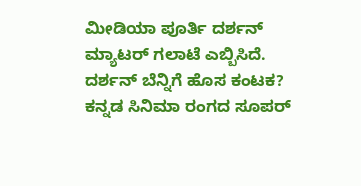ಮೀಡಿಯಾ ಪೂರ್ತಿ ದರ್ಶನ್ ಮ್ಯಾಟರ್ ಗಲಾಟೆ ಎಬ್ಬಿಸಿದೆ.
ದರ್ಶನ್ ಬೆನ್ನಿಗೆ ಹೊಸ ಕಂಟಕ?
ಕನ್ನಡ ಸಿನಿಮಾ ರಂಗದ ಸೂಪರ್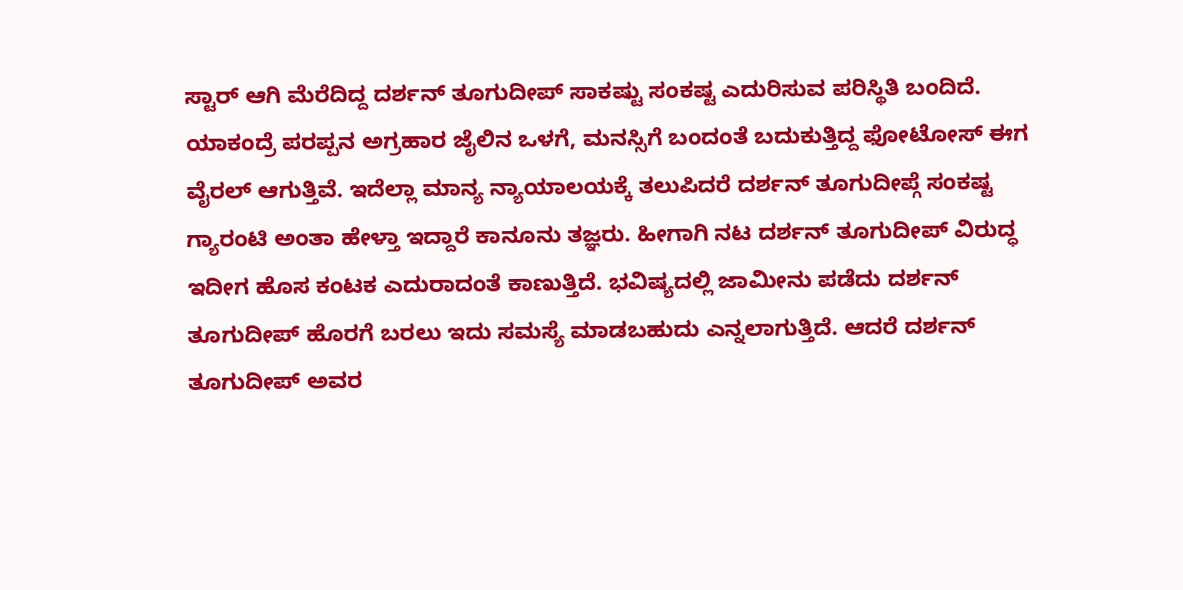ಸ್ಟಾರ್ ಆಗಿ ಮೆರೆದಿದ್ದ ದರ್ಶನ್ ತೂಗುದೀಪ್ ಸಾಕಷ್ಟು ಸಂಕಷ್ಟ ಎದುರಿಸುವ ಪರಿಸ್ಥಿತಿ ಬಂದಿದೆ. ಯಾಕಂದ್ರೆ ಪರಪ್ಪನ ಅಗ್ರಹಾರ ಜೈಲಿನ ಒಳಗೆ, ಮನಸ್ಸಿಗೆ ಬಂದಂತೆ ಬದುಕುತ್ತಿದ್ದ ಫೋಟೋಸ್ ಈಗ ವೈರಲ್ ಆಗುತ್ತಿವೆ. ಇದೆಲ್ಲಾ ಮಾನ್ಯ ನ್ಯಾಯಾಲಯಕ್ಕೆ ತಲುಪಿದರೆ ದರ್ಶನ್ ತೂಗುದೀಪ್ಗೆ ಸಂಕಷ್ಟ ಗ್ಯಾರಂಟಿ ಅಂತಾ ಹೇಳ್ತಾ ಇದ್ದಾರೆ ಕಾನೂನು ತಜ್ಞರು. ಹೀಗಾಗಿ ನಟ ದರ್ಶನ್ ತೂಗುದೀಪ್ ವಿರುದ್ಧ ಇದೀಗ ಹೊಸ ಕಂಟಕ ಎದುರಾದಂತೆ ಕಾಣುತ್ತಿದೆ. ಭವಿಷ್ಯದಲ್ಲಿ ಜಾಮೀನು ಪಡೆದು ದರ್ಶನ್ ತೂಗುದೀಪ್ ಹೊರಗೆ ಬರಲು ಇದು ಸಮಸ್ಯೆ ಮಾಡಬಹುದು ಎನ್ನಲಾಗುತ್ತಿದೆ. ಆದರೆ ದರ್ಶನ್ ತೂಗುದೀಪ್ ಅವರ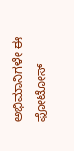ಅಭಿಮಾನಿಗಳೇ ಈ ಫೋಟೋಸ್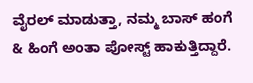ವೈರಲ್ ಮಾಡುತ್ತಾ, ನಮ್ಮ ಬಾಸ್ ಹಂಗೆ & ಹಿಂಗೆ ಅಂತಾ ಪೋಸ್ಟ್ ಹಾಕುತ್ತಿದ್ದಾರೆ.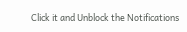Click it and Unblock the Notifications